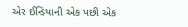એર ઈન્ડિયાની એક પછી એક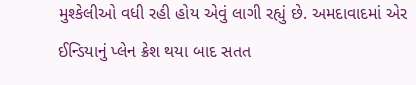મુશ્કેલીઓ વધી રહી હોય એવું લાગી રહ્યું છે. અમદાવાદમાં એર ઈન્ડિયાનું પ્લેન ક્રેશ થયા બાદ સતત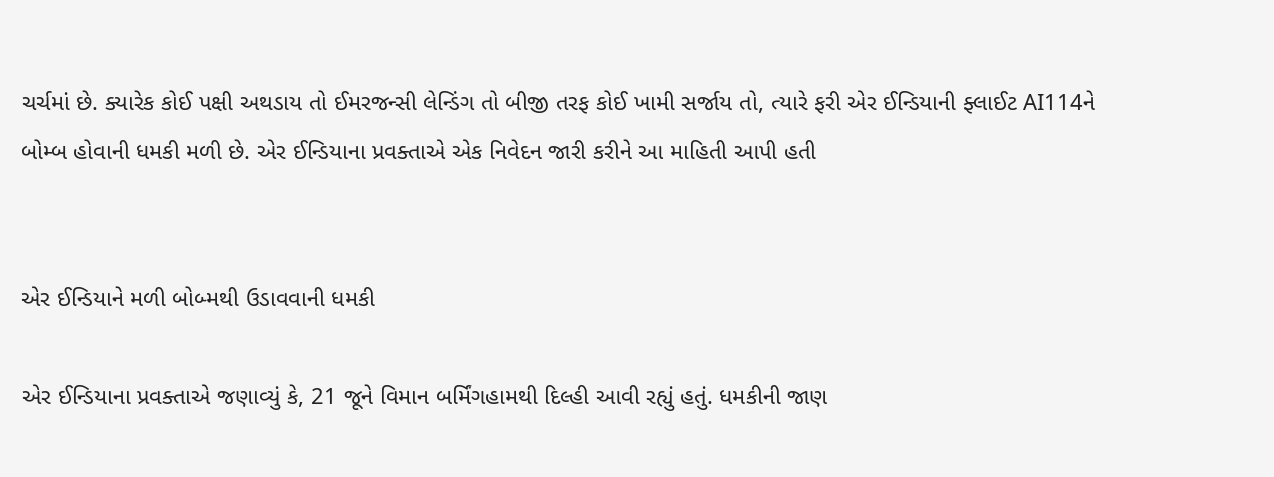ચર્ચમાં છે. ક્યારેક કોઈ પક્ષી અથડાય તો ઈમરજન્સી લેન્ડિંગ તો બીજી તરફ કોઈ ખામી સર્જાય તો, ત્યારે ફરી એર ઈન્ડિયાની ફ્લાઈટ AI114ને બોમ્બ હોવાની ધમકી મળી છે. એર ઈન્ડિયાના પ્રવક્તાએ એક નિવેદન જારી કરીને આ માહિતી આપી હતી


એર ઈન્ડિયાને મળી બોબ્મથી ઉડાવવાની ધમકી

એર ઈન્ડિયાના પ્રવક્તાએ જણાવ્યું કે, 21 જૂને વિમાન બર્મિંગહામથી દિલ્હી આવી રહ્યું હતું. ધમકીની જાણ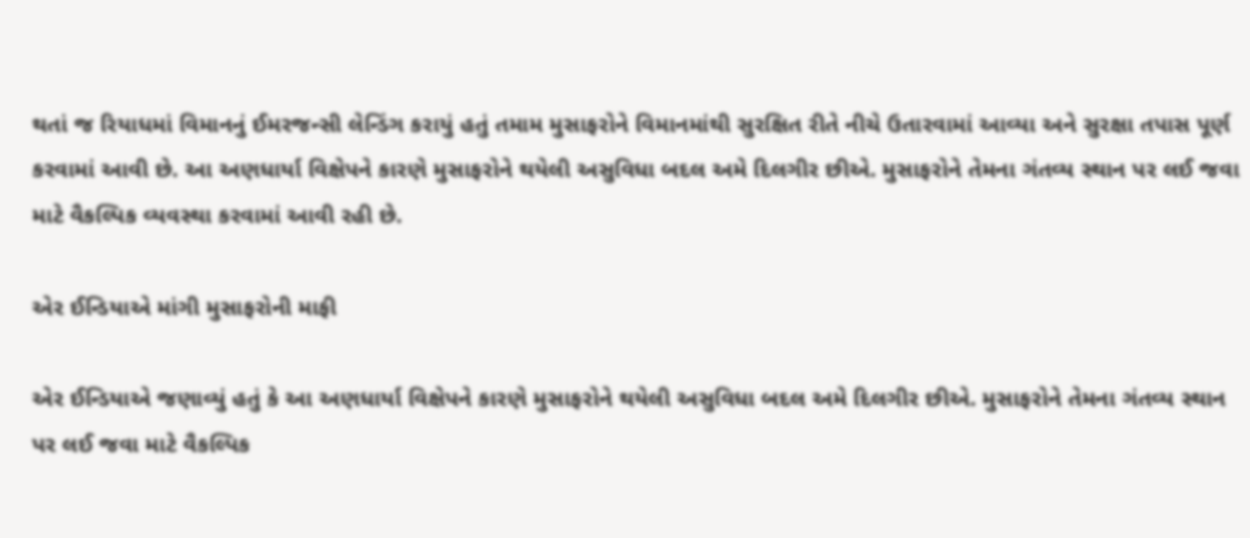થતાં જ રિયાધમાં વિમાનનું ઈમરજન્સી લેન્ડિંગ કરાયું હતું તમામ મુસાફરોને વિમાનમાંથી સુરક્ષિત રીતે નીચે ઉતારવામાં આવ્યા અને સુરક્ષા તપાસ પૂર્ણ કરવામાં આવી છે. આ અણધાર્યા વિક્ષેપને કારણે મુસાફરોને થયેલી અસુવિધા બદલ અમે દિલગીર છીએ. મુસાફરોને તેમના ગંતવ્ય સ્થાન પર લઈ જવા માટે વૈકલ્પિક વ્યવસ્થા કરવામાં આવી રહી છે.

એર ઈન્ડિયાએ માંગી મુસાફરોની માફી

એર ઈન્ડિયાએ જણાવ્યું હતું કે આ અણધાર્યા વિક્ષેપને કારણે મુસાફરોને થયેલી અસુવિધા બદલ અમે દિલગીર છીએ. મુસાફરોને તેમના ગંતવ્ય સ્થાન પર લઈ જવા માટે વૈકલ્પિક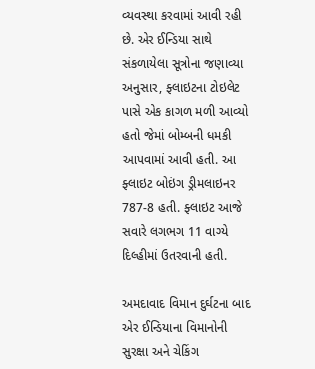વ્યવસ્થા કરવામાં આવી રહી છે. એર ઈન્ડિયા સાથે સંકળાયેલા સૂત્રોના જણાવ્યા અનુસાર, ફ્લાઇટના ટોઇલેટ પાસે એક કાગળ મળી આવ્યો હતો જેમાં બોમ્બની ધમકી આપવામાં આવી હતી. આ ફ્લાઇટ બોઇંગ ડ્રીમલાઇનર 787-8 હતી. ફ્લાઇટ આજે સવારે લગભગ 11 વાગ્યે દિલ્હીમાં ઉતરવાની હતી.

અમદાવાદ વિમાન દુર્ઘટના બાદ એર ઈન્ડિયાના વિમાનોની સુરક્ષા અને ચેકિંગ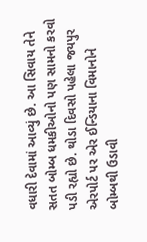વધારી દેવામાં આવ્યું છે. આ સિવાય તેને સતત બોમ્બ ધમકીઓનો પણ સામનો કરવો પડી રહ્યો છે. થોડા દિવસો પહેલા જયપુર એરપોર્ટ પર એર ઈન્ડિયાના વિમાનોને બોમ્બથી ઉડાવી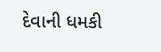દેવાની ધમકી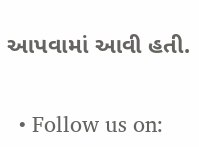આપવામાં આવી હતી.


  • Follow us on: